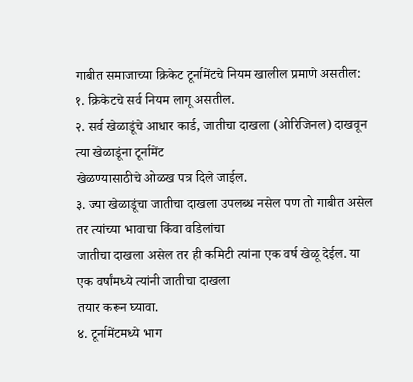गाबीत समाजाच्या क्रिकेट टूर्नामेंटचे नियम खालील प्रमाणे असतील:
१. क्रिकेटचे सर्व नियम लागू असतील.
२. सर्व खेळाडूंचे आधार कार्ड, जातीचा दाखला (ओरिजिनल) दाखवून त्या खेळाडूंना टूर्नामेंट
खेळण्यासाठीचे ओळख पत्र दिले जाईल.
३. ज्या खेळाडूंचा जातीचा दाखला उपलब्ध नसेल पण तो गाबीत असेल तर त्यांच्या भावाचा किंवा वडिलांचा
जातीचा दाखला असेल तर ही कमिटी त्यांना एक वर्ष खेळू देईल. या एक वर्षांमध्ये त्यांनी जातीचा दाखला
तयार करून घ्यावा.
४. टूर्नामेंटमध्ये भाग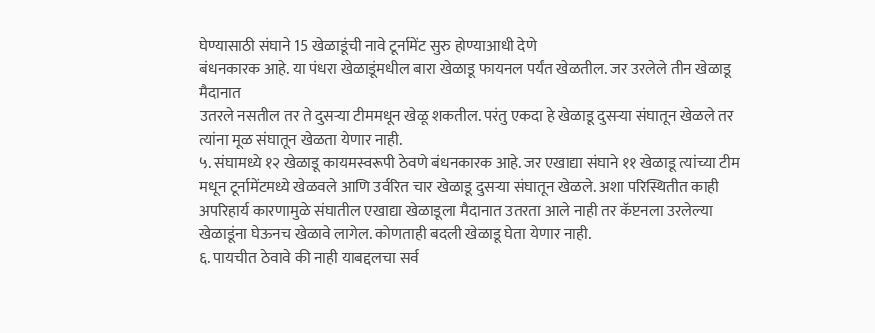घेण्यासाठी संघाने 15 खेळाडूंची नावे टूर्नामेंट सुरु होण्याआधी देणे
बंधनकारक आहे. या पंधरा खेळाडूंमधील बारा खेळाडू फायनल पर्यंत खेळतील. जर उरलेले तीन खेळाडू मैदानात
उतरले नसतील तर ते दुसऱ्या टीममधून खेळू शकतील. परंतु एकदा हे खेळाडू दुसऱ्या संघातून खेळले तर
त्यांना मूळ संघातून खेळता येणार नाही.
५. संघामध्ये १२ खेळाडू कायमस्वरूपी ठेवणे बंधनकारक आहे. जर एखाद्या संघाने ११ खेळाडू त्यांच्या टीम
मधून टूर्नामेंटमध्ये खेळवले आणि उर्वरित चार खेळाडू दुसऱ्या संघातून खेळले. अशा परिस्थितीत काही
अपरिहार्य कारणामुळे संघातील एखाद्या खेळाडूला मैदानात उतरता आले नाही तर कॅप्टनला उरलेल्या
खेळाडूंना घेऊनच खेळावे लागेल. कोणताही बदली खेळाडू घेता येणार नाही.
६. पायचीत ठेवावे की नाही याबद्दलचा सर्व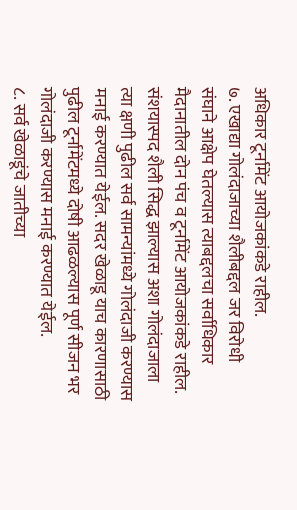अधिकार टूर्नामेंट आयोजकांकडे राहील.
७. एखाद्या गोलंदाजाच्या शैलीबद्दल जर विरोधी संघाने आक्षेप घेतल्यास त्याबद्दलचा सर्वाधिकार
मैदानातील दोन पंच व टूर्नामेंट आयोजकांकडे राहील. संशयास्पद शैली सिद्ध झाल्यास अशा गोलंदाजाला
त्या क्षणी पुढील सर्व सामन्यांमध्ये गोलंदाजी करण्यास मनाई करण्यात येईल. सदर खेळाडू याच कारणासाठी
पुढील टूर्नामेंटमध्ये दोषी आढळल्यास पूर्ण सीजन भर गोलंदाजी करण्यास मनाई करण्यात येईल.
८. सर्व खेळाडूंचे जातीच्या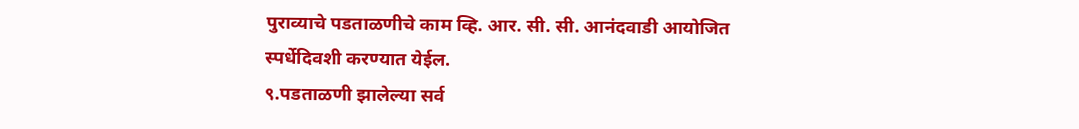पुराव्याचे पडताळणीचे काम व्हि. आर. सी. सी. आनंदवाडी आयोजित
स्पर्धेदिवशी करण्यात येईल.
९.पडताळणी झालेल्या सर्व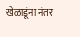खेळाडूंना नंतर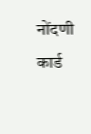नोंदणी कार्ड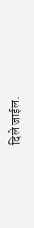दिले जाईल.